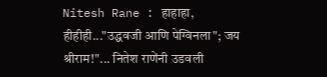Nitesh Rane : हाहाहा, हीहीही..."उद्धवजी आणि पेग्विनला"; जय श्रीराम!"... नितेश राणेंनी उडवली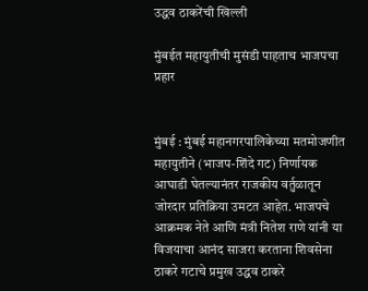उद्धव ठाकरेंची खिल्ली

मुंबईत महायुतीची मुसंडी पाहताच भाजपचा प्रहार


मुंबई : मुंबई महानगरपालिकेच्या मतमोजणीत महायुतीने (भाजप-शिंदे गट) निर्णायक आघाडी घेतल्यानंतर राजकीय वर्तुळातून जोरदार प्रतिक्रिया उमटत आहेत. भाजपचे आक्रमक नेते आणि मंत्री नितेश राणे यांनी या विजयाचा आनंद साजरा करताना शिवसेना ठाकरे गटाचे प्रमुख उद्धव ठाकरे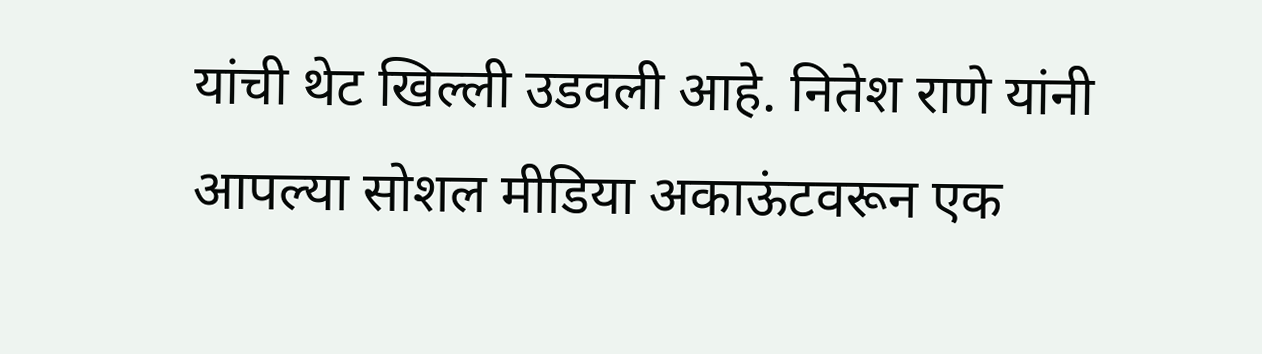यांची थेट खिल्ली उडवली आहे. नितेश राणे यांनी आपल्या सोशल मीडिया अकाऊंटवरून एक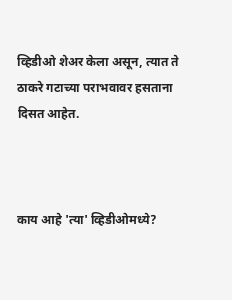व्हिडीओ शेअर केला असून, त्यात ते ठाकरे गटाच्या पराभवावर हसताना दिसत आहेत.



काय आहे 'त्या' व्हिडीओमध्ये?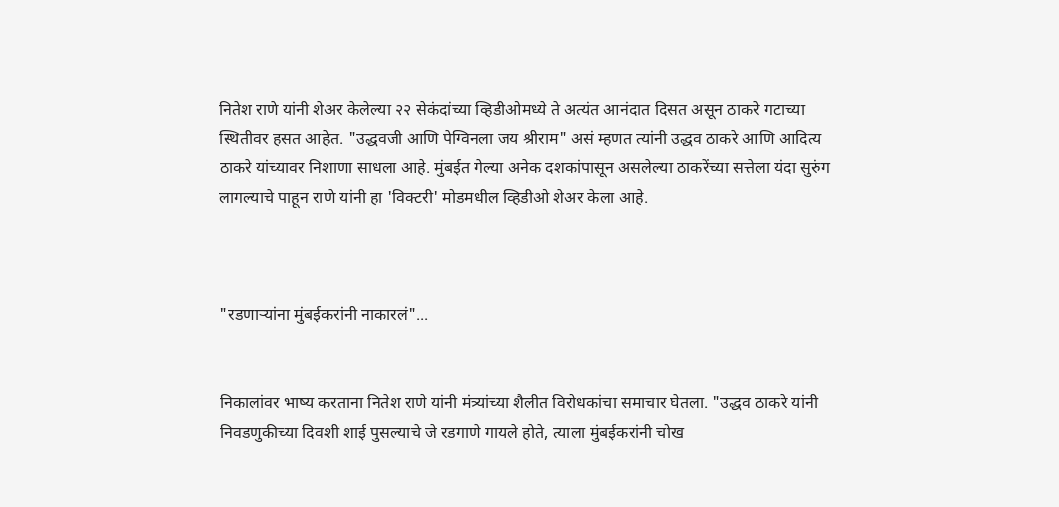नितेश राणे यांनी शेअर केलेल्या २२ सेकंदांच्या व्हिडीओमध्ये ते अत्यंत आनंदात दिसत असून ठाकरे गटाच्या स्थितीवर हसत आहेत. "उद्धवजी आणि पेग्विनला जय श्रीराम" असं म्हणत त्यांनी उद्धव ठाकरे आणि आदित्य ठाकरे यांच्यावर निशाणा साधला आहे. मुंबईत गेल्या अनेक दशकांपासून असलेल्या ठाकरेंच्या सत्तेला यंदा सुरुंग लागल्याचे पाहून राणे यांनी हा 'विक्टरी' मोडमधील व्हिडीओ शेअर केला आहे.



"रडणाऱ्यांना मुंबईकरांनी नाकारलं"...


निकालांवर भाष्य करताना नितेश राणे यांनी मंत्र्यांच्या शैलीत विरोधकांचा समाचार घेतला. "उद्धव ठाकरे यांनी निवडणुकीच्या दिवशी शाई पुसल्याचे जे रडगाणे गायले होते, त्याला मुंबईकरांनी चोख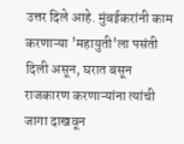उत्तर दिले आहे. मुंबईकरांनी काम करणाऱ्या 'महायुती'ला पसंती दिली असून, घरात बसून राजकारण करणाऱ्यांना त्यांची जागा दाखवून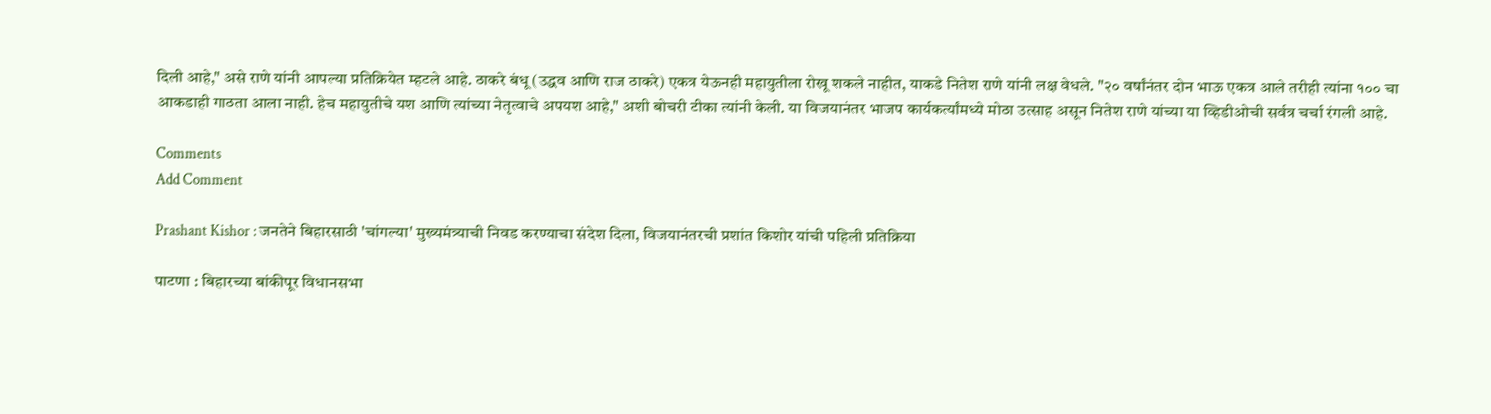दिली आहे," असे राणे यांनी आपल्या प्रतिक्रियेत म्हटले आहे. ठाकरे बंधू (उद्धव आणि राज ठाकरे) एकत्र येऊनही महायुतीला रोखू शकले नाहीत, याकडे नितेश राणे यांनी लक्ष वेधले. "२० वर्षांनंतर दोन भाऊ एकत्र आले तरीही त्यांना १०० चा आकडाही गाठता आला नाही. हेच महायुतीचे यश आणि त्यांच्या नेतृत्वाचे अपयश आहे," अशी बोचरी टीका त्यांनी केली. या विजयानंतर भाजप कार्यकर्त्यांमध्ये मोठा उत्साह असून नितेश राणे यांच्या या व्हिडीओची सर्वत्र चर्चा रंगली आहे.

Comments
Add Comment

Prashant Kishor : जनतेने बिहारसाठी 'चांगल्या' मुख्यमंत्र्याची निवड करण्याचा संदेश दिला, विजयानंतरची प्रशांत किशोर यांची पहिली प्रतिक्रिया

पाटणा : बिहारच्या बांकीपूर विधानसभा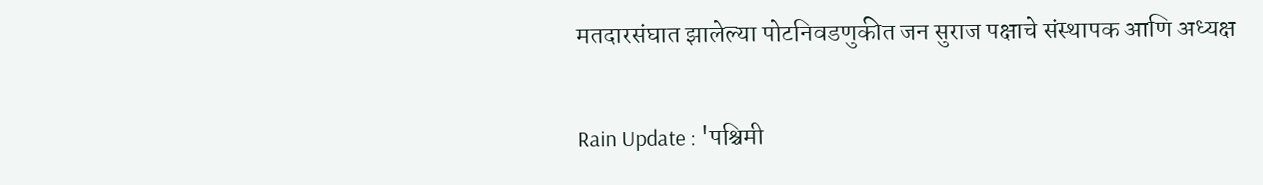मतदारसंघात झालेल्या पोटनिवडणुकीत जन सुराज पक्षाचे संस्थापक आणि अध्यक्ष

Rain Update : 'पश्चिमी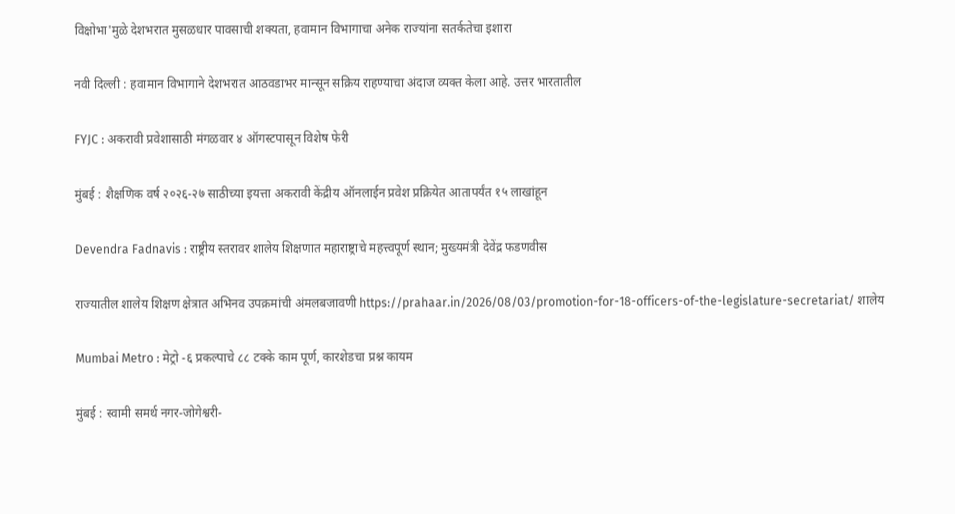विक्षोभा'मुळे देशभरात मुसळधार पावसाची शक्यता, हवामान विभागाचा अनेक राज्यांना सतर्कतेचा इशारा

नवी दिल्ली : हवामान विभागाने देशभरात आठवडाभर मान्सून सक्रिय राहण्याचा अंदाज व्यक्त केला आहे. उत्तर भारतातील

FYJC : अकरावी प्रवेशासाठी मंगळवार ४ ऑगस्टपासून विशेष फेरी

मुंबई : शैक्षणिक वर्ष २०२६-२७ साठीच्या इयत्ता अकरावी केंद्रीय ऑनलाईन प्रवेश प्रक्रियेत आतापर्यंत १५ लाखांहून

Devendra Fadnavis : राष्ट्रीय स्तरावर शालेय शिक्षणात महाराष्ट्राचे महत्त्वपूर्ण स्थान; मुख्यमंत्री देवेंद्र फडणवीस

राज्यातील शालेय शिक्षण क्षेत्रात अभिनव उपक्रमांची अंमलबजावणी https://prahaar.in/2026/08/03/promotion-for-18-officers-of-the-legislature-secretariat/ शालेय

Mumbai Metro : मेट्रो -६ प्रकल्पाचे ८८ टक्के काम पूर्ण, कारशेडचा प्रश्न कायम

मुंबई : स्वामी समर्थ नगर-जोगेश्वरी-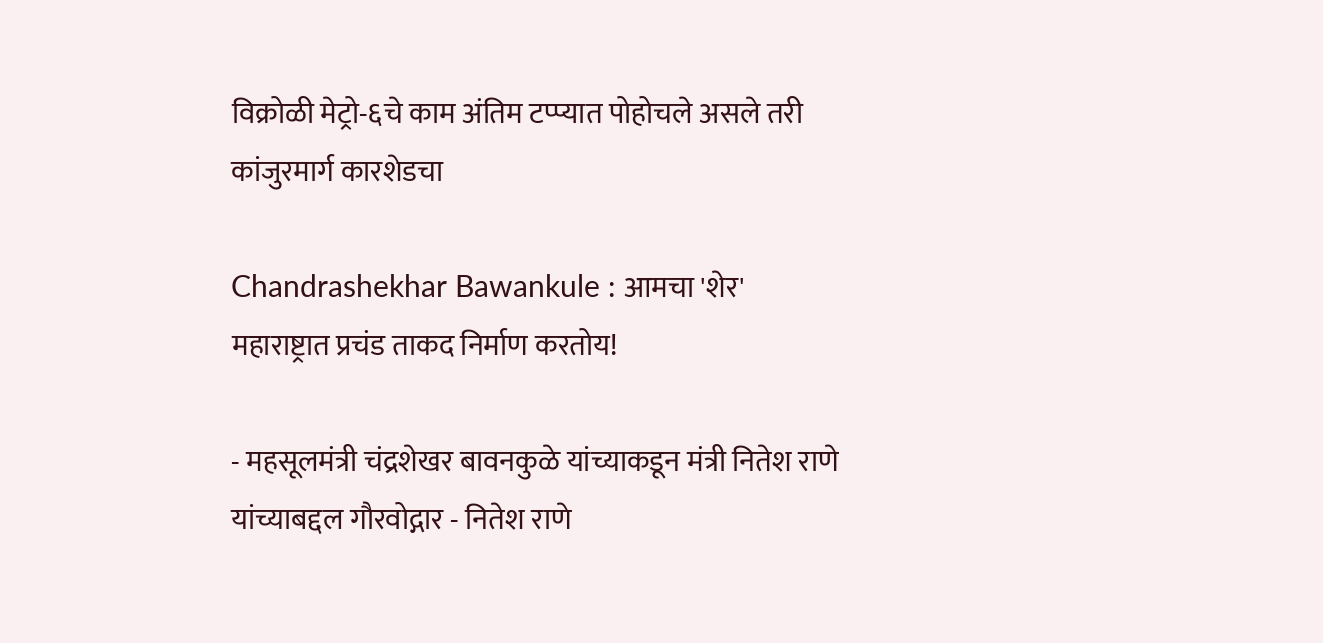विक्रोळी मेट्रो-६चे काम अंतिम टप्प्यात पोहोचले असले तरी कांजुरमार्ग कारशेडचा

Chandrashekhar Bawankule : आमचा 'शेर' महाराष्ट्रात प्रचंड ताकद निर्माण करतोय!

- महसूलमंत्री चंद्रशेखर बावनकुळे यांच्याकडून मंत्री नितेश राणे यांच्याबद्दल गौरवोद्गार - नितेश राणे